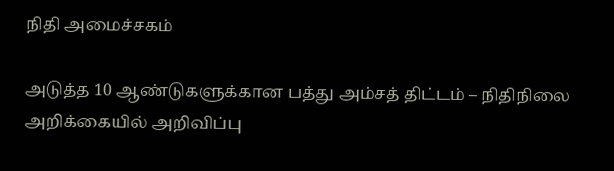நிதி அமைச்சகம்

அடுத்த 10 ஆண்டுகளுக்கான பத்து அம்சத் திட்டம் – நிதிநிலை அறிக்கையில் அறிவிப்பு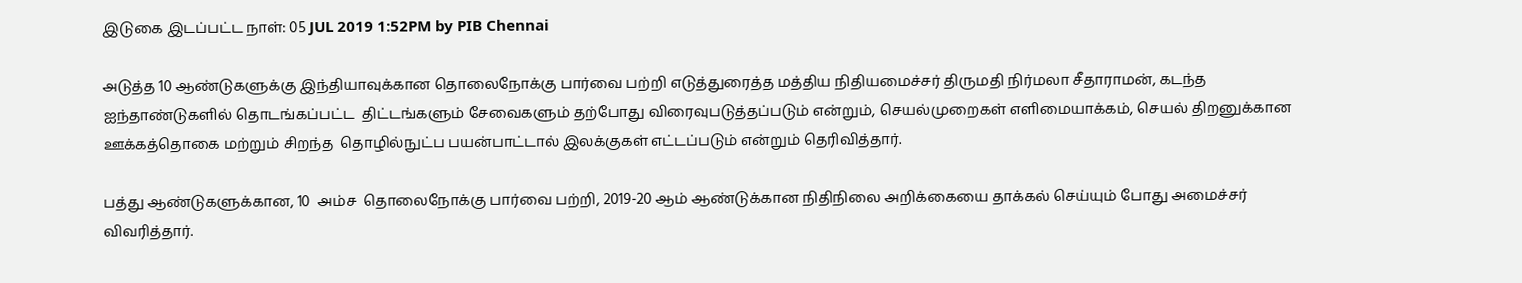இடுகை இடப்பட்ட நாள்: 05 JUL 2019 1:52PM by PIB Chennai

அடுத்த 10 ஆண்டுகளுக்கு இந்தியாவுக்கான தொலைநோக்கு பார்வை பற்றி எடுத்துரைத்த மத்திய நிதியமைச்சர் திருமதி நிர்மலா சீதாராமன், கடந்த ஐந்தாண்டுகளில் தொடங்கப்பட்ட  திட்டங்களும் சேவைகளும் தற்போது விரைவுபடுத்தப்படும் என்றும், செயல்முறைகள் எளிமையாக்கம், செயல் திறனுக்கான ஊக்கத்தொகை மற்றும் சிறந்த  தொழில்நுட்ப பயன்பாட்டால் இலக்குகள் எட்டப்படும் என்றும் தெரிவித்தார்.

பத்து ஆண்டுகளுக்கான, 10  அம்ச  தொலைநோக்கு பார்வை பற்றி, 2019-20 ஆம் ஆண்டுக்கான நிதிநிலை அறிக்கையை தாக்கல் செய்யும் போது அமைச்சர் விவரித்தார்.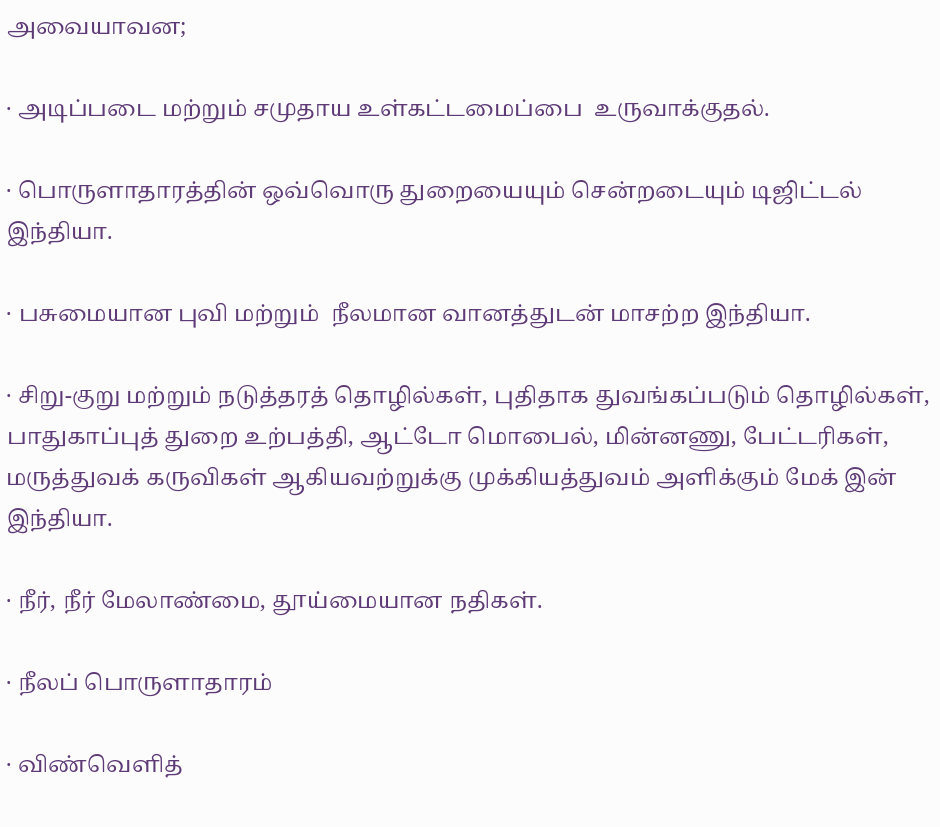அவையாவன;

· அடிப்படை மற்றும் சமுதாய உள்கட்டமைப்பை  உருவாக்குதல்.

· பொருளாதாரத்தின் ஒவ்வொரு துறையையும் சென்றடையும் டிஜிட்டல் இந்தியா.

· பசுமையான புவி மற்றும்  நீலமான வானத்துடன் மாசற்ற இந்தியா.

· சிறு-குறு மற்றும் நடுத்தரத் தொழில்கள், புதிதாக துவங்கப்படும் தொழில்கள், பாதுகாப்புத் துறை உற்பத்தி, ஆட்டோ மொபைல், மின்னணு, பேட்டரிகள், மருத்துவக் கருவிகள் ஆகியவற்றுக்கு முக்கியத்துவம் அளிக்கும் மேக் இன் இந்தியா.

· நீர், நீர் மேலாண்மை, தூய்மையான நதிகள்.

· நீலப் பொருளாதாரம்

· விண்வெளித்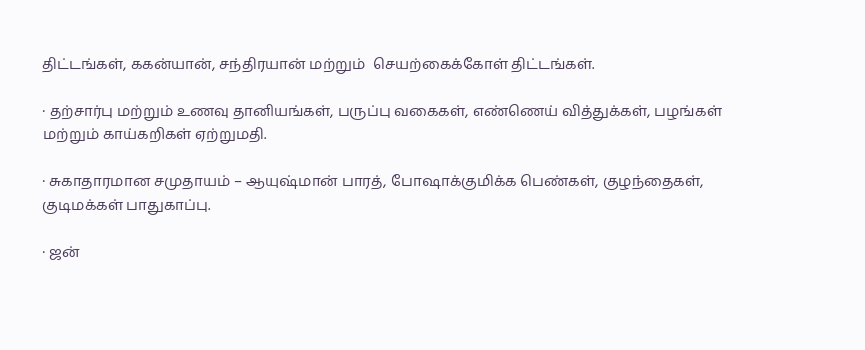திட்டங்கள், ககன்யான், சந்திரயான் மற்றும்  செயற்கைக்கோள் திட்டங்கள்.

· தற்சார்பு மற்றும் உணவு தானியங்கள், பருப்பு வகைகள், எண்ணெய் வித்துக்கள், பழங்கள் மற்றும் காய்கறிகள் ஏற்றுமதி.

· சுகாதாரமான சமுதாயம் – ஆயுஷ்மான் பாரத், போஷாக்குமிக்க பெண்கள், குழந்தைகள், குடிமக்கள் பாதுகாப்பு.

· ஜன்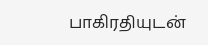பாகிரதியுடன்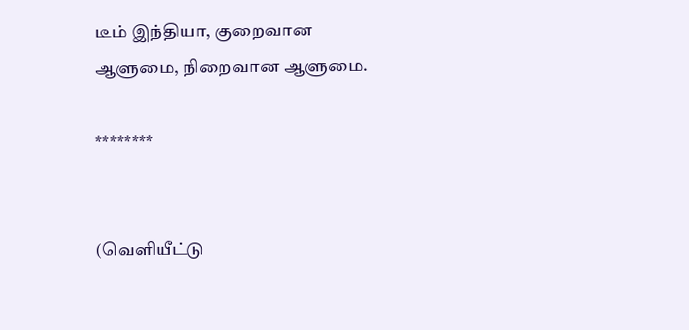டீம் இந்தியா, குறைவான ஆளுமை, நிறைவான ஆளுமை.

********


(வெளியீட்டு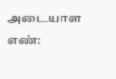அடையாள எண்: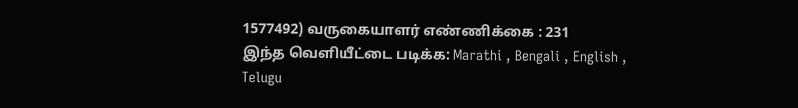1577492) வருகையாளர் எண்ணிக்கை : 231
இந்த வெளியீட்டை படிக்க: Marathi , Bengali , English , Telugu